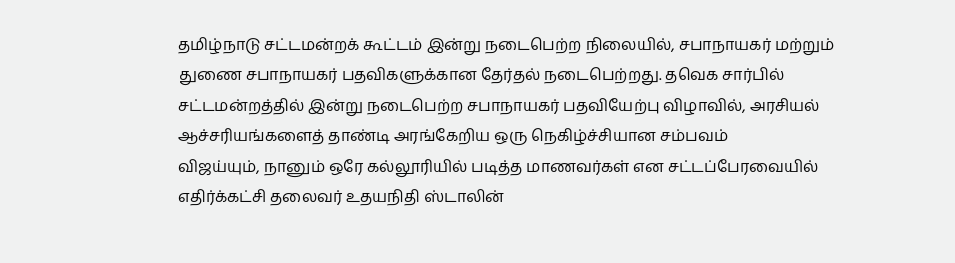தமிழ்நாடு சட்டமன்றக் கூட்டம் இன்று நடைபெற்ற நிலையில், சபாநாயகர் மற்றும் துணை சபாநாயகர் பதவிகளுக்கான தேர்தல் நடைபெற்றது. தவெக சார்பில்
சட்டமன்றத்தில் இன்று நடைபெற்ற சபாநாயகர் பதவியேற்பு விழாவில், அரசியல் ஆச்சரியங்களைத் தாண்டி அரங்கேறிய ஒரு நெகிழ்ச்சியான சம்பவம்
விஜய்யும், நானும் ஒரே கல்லூரியில் படித்த மாணவர்கள் என சட்டப்பேரவையில் எதிர்க்கட்சி தலைவர் உதயநிதி ஸ்டாலின்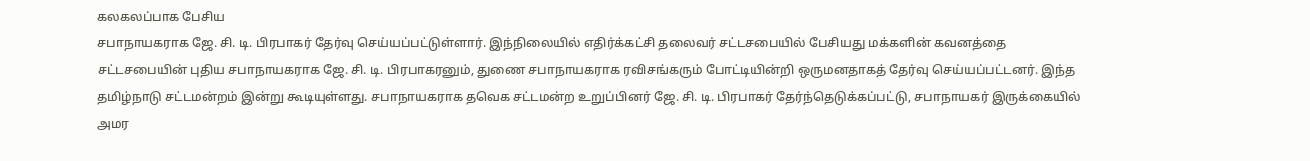கலகலப்பாக பேசிய
சபாநாயகராக ஜே. சி. டி. பிரபாகர் தேர்வு செய்யப்பட்டுள்ளார். இந்நிலையில் எதிர்க்கட்சி தலைவர் சட்டசபையில் பேசியது மக்களின் கவனத்தை
சட்டசபையின் புதிய சபாநாயகராக ஜே. சி. டி. பிரபாகரனும், துணை சபாநாயகராக ரவிசங்கரும் போட்டியின்றி ஒருமனதாகத் தேர்வு செய்யப்பட்டனர். இந்த
தமிழ்நாடு சட்டமன்றம் இன்று கூடியுள்ளது. சபாநாயகராக தவெக சட்டமன்ற உறுப்பினர் ஜே. சி. டி. பிரபாகர் தேர்ந்தெடுக்கப்பட்டு, சபாநாயகர் இருக்கையில் அமர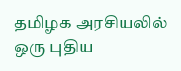தமிழக அரசியலில் ஒரு புதிய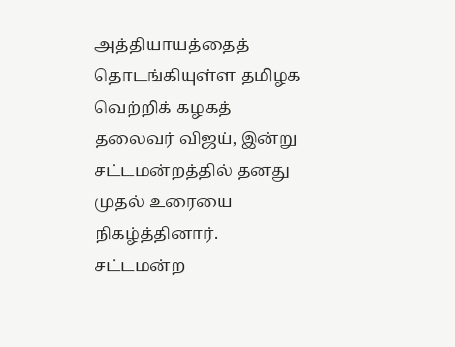அத்தியாயத்தைத் தொடங்கியுள்ள தமிழக வெற்றிக் கழகத் தலைவர் விஜய், இன்று சட்டமன்றத்தில் தனது முதல் உரையை நிகழ்த்தினார்.
சட்டமன்ற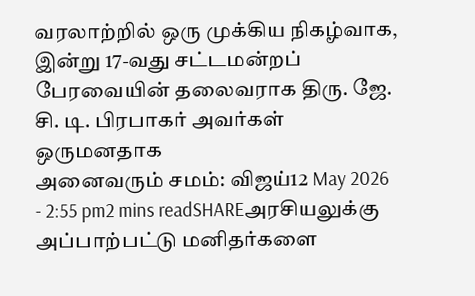வரலாற்றில் ஒரு முக்கிய நிகழ்வாக, இன்று 17-வது சட்டமன்றப் பேரவையின் தலைவராக திரு. ஜே. சி. டி. பிரபாகர் அவர்கள் ஒருமனதாக
அனைவரும் சமம்: விஜய்12 May 2026 - 2:55 pm2 mins readSHAREஅரசியலுக்கு அப்பாற்பட்டு மனிதர்களை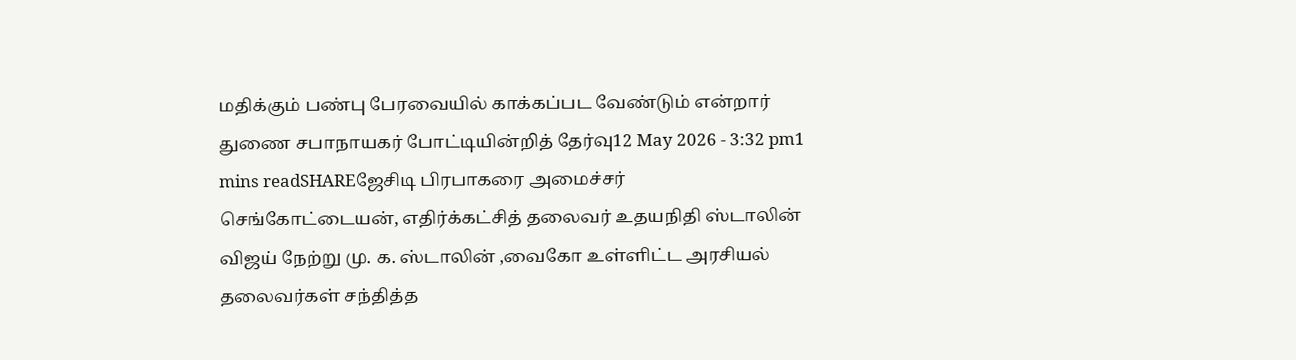மதிக்கும் பண்பு பேரவையில் காக்கப்பட வேண்டும் என்றார்
துணை சபாநாயகர் போட்டியின்றித் தேர்வு12 May 2026 - 3:32 pm1 mins readSHAREஜேசிடி பிரபாகரை அமைச்சர் செங்கோட்டையன், எதிர்க்கட்சித் தலைவர் உதயநிதி ஸ்டாலின்
விஜய் நேற்று மு. க. ஸ்டாலின் ,வைகோ உள்ளிட்ட அரசியல் தலைவர்கள் சந்தித்த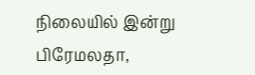நிலையில் இன்று பிரேமலதா,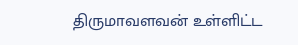திருமாவளவன் உள்ளிட்ட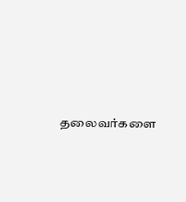தலைவர்களை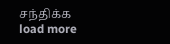சந்திக்க
load more